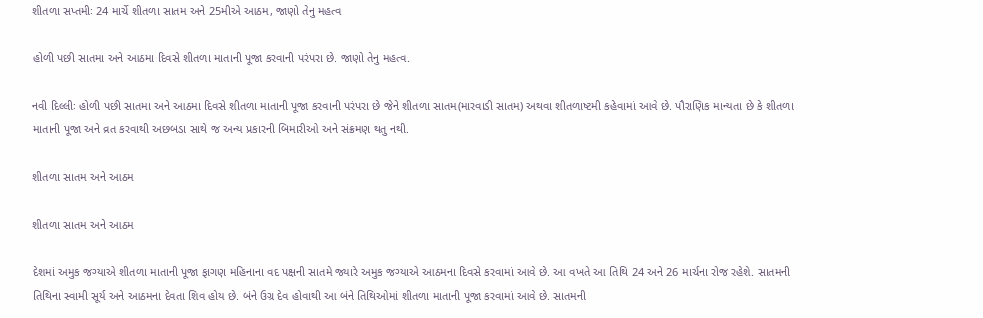શીતળા સપ્તમીઃ 24 માર્ચે શીતળા સાતમ અને 25મીએ આઠમ, જાણો તેનુ મહત્વ

હોળી પછી સાતમા અને આઠમા દિવસે શીતળા માતાની પૂજા કરવાની પરંપરા છે. જાણો તેનુ મહત્વ.

નવી દિલ્લીઃ હોળી પછી સાતમા અને આઠમા દિવસે શીતળા માતાની પૂજા કરવાની પરંપરા છે જેને શીતળા સાતમ(મારવાડી સાતમ) અથવા શીતળાષ્ટમી કહેવામાં આવે છે. પૌરાણિક માન્યતા છે કે શીતળા માતાની પૂજા અને વ્રત કરવાથી અછબડા સાથે જ અન્ય પ્રકારની બિમારીઓ અને સંક્રમણ થતુ નથી.

શીતળા સાતમ અને આઠમ

શીતળા સાતમ અને આઠમ

દેશમાં અમુક જગ્યાએ શીતળા માતાની પૂજા ફાગણ મહિનાના વદ પક્ષની સાતમે જ્યારે અમુક જગ્યાએ આઠમના દિવસે કરવામાં આવે છે. આ વખતે આ તિથિ 24 અને 26 માર્ચના રોજ રહેશે. સાતમની તિથિના સ્વામી સૂર્ય અને આઠમના દેવતા શિવ હોય છે. બંને ઉગ્ર દેવ હોવાથી આ બંને તિથિઓમાં શીતળા માતાની પૂજા કરવામાં આવે છે. સાતમની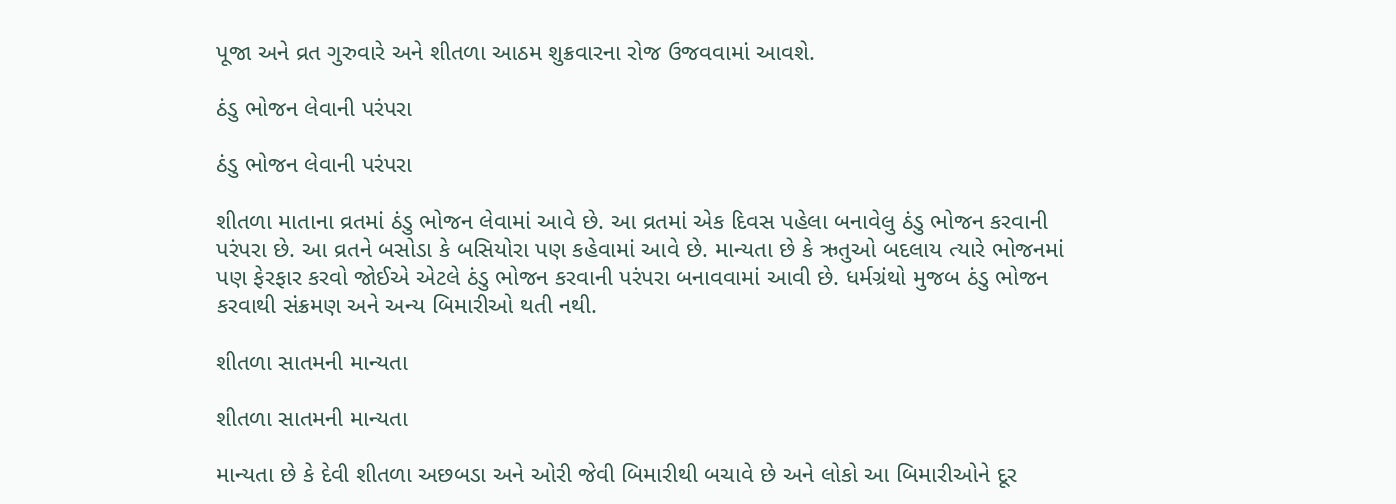પૂજા અને વ્રત ગુરુવારે અને શીતળા આઠમ શુક્રવારના રોજ ઉજવવામાં આવશે.

ઠંડુ ભોજન લેવાની પરંપરા

ઠંડુ ભોજન લેવાની પરંપરા

શીતળા માતાના વ્રતમાં ઠંડુ ભોજન લેવામાં આવે છે. આ વ્રતમાં એક દિવસ પહેલા બનાવેલુ ઠંડુ ભોજન કરવાની પરંપરા છે. આ વ્રતને બસોડા કે બસિયોરા પણ કહેવામાં આવે છે. માન્યતા છે કે ઋતુઓ બદલાય ત્યારે ભોજનમાં પણ ફેરફાર કરવો જોઈએ એટલે ઠંડુ ભોજન કરવાની પરંપરા બનાવવામાં આવી છે. ધર્મગ્રંથો મુજબ ઠંડુ ભોજન કરવાથી સંક્રમણ અને અન્ય બિમારીઓ થતી નથી.

શીતળા સાતમની માન્યતા

શીતળા સાતમની માન્યતા

માન્યતા છે કે દેવી શીતળા અછબડા અને ઓરી જેવી બિમારીથી બચાવે છે અને લોકો આ બિમારીઓને દૂર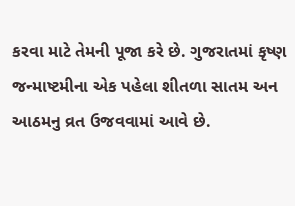કરવા માટે તેમની પૂજા કરે છે. ગુજરાતમાં કૃષ્ણ જન્માષ્ટમીના એક પહેલા શીતળા સાતમ અન આઠમનુ વ્રત ઉજવવામાં આવે છે.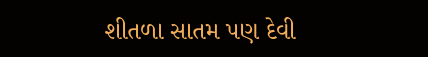શીતળા સાતમ પણ દેવી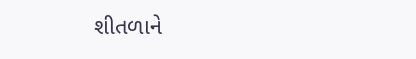શીતળાને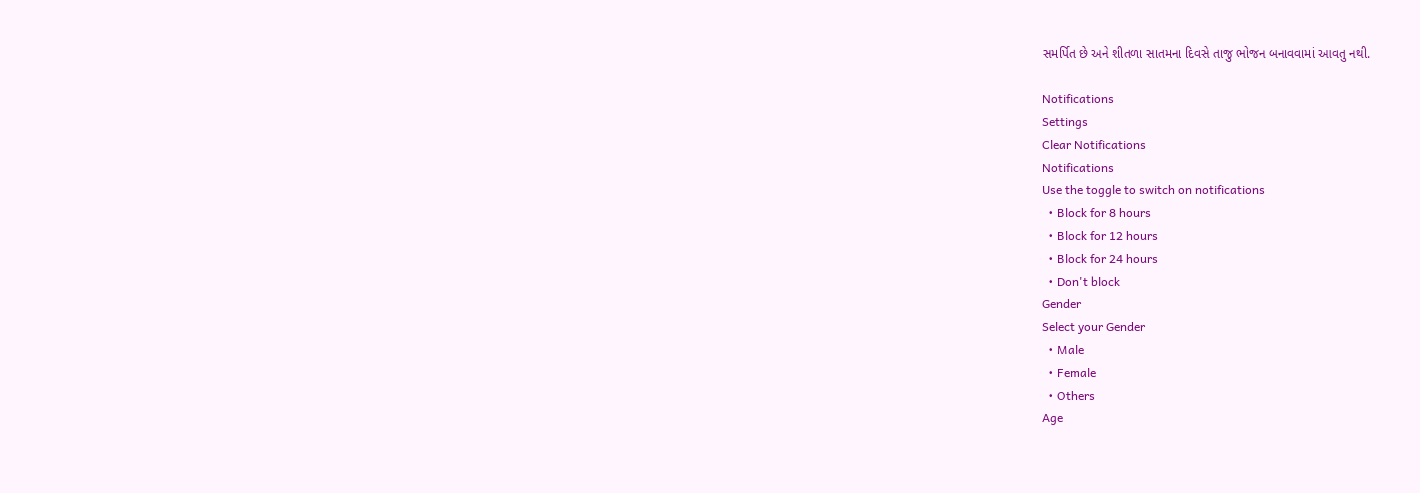સમર્પિત છે અને શીતળા સાતમના દિવસે તાજુ ભોજન બનાવવામાં આવતુ નથી.

Notifications
Settings
Clear Notifications
Notifications
Use the toggle to switch on notifications
  • Block for 8 hours
  • Block for 12 hours
  • Block for 24 hours
  • Don't block
Gender
Select your Gender
  • Male
  • Female
  • Others
Age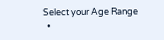Select your Age Range
  •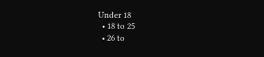Under 18
  • 18 to 25
  • 26 to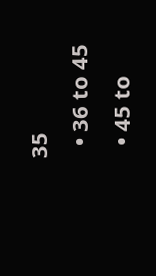35
  • 36 to 45
  • 45 to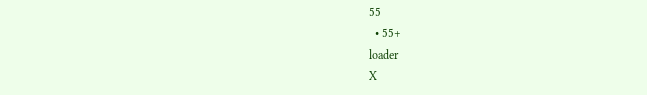55
  • 55+
loader
X